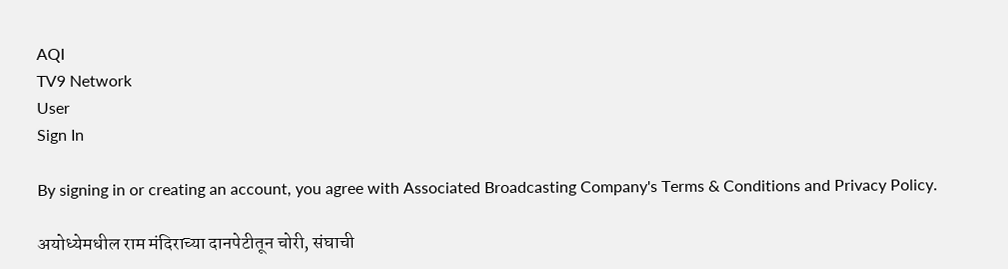AQI
TV9 Network
User
Sign In

By signing in or creating an account, you agree with Associated Broadcasting Company's Terms & Conditions and Privacy Policy.

अयोध्येमधील राम मंदिराच्या दानपेटीतून चोरी, संघाची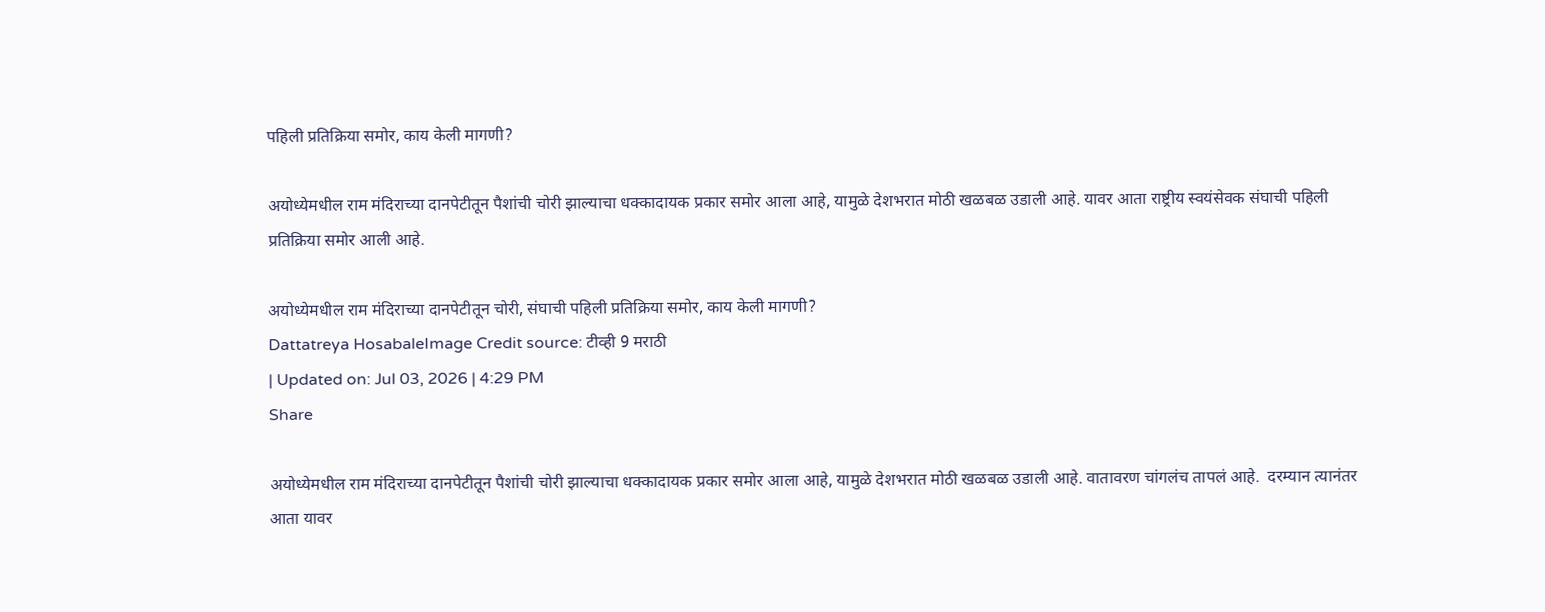पहिली प्रतिक्रिया समोर, काय केली मागणी?

अयोध्येमधील राम मंदिराच्या दानपेटीतून पैशांची चोरी झाल्याचा धक्कादायक प्रकार समोर आला आहे, यामुळे देशभरात मोठी खळबळ उडाली आहे. यावर आता राष्ट्रीय स्वयंसेवक संघाची पहिली प्रतिक्रिया समोर आली आहे.

अयोध्येमधील राम मंदिराच्या दानपेटीतून चोरी, संघाची पहिली प्रतिक्रिया समोर, काय केली मागणी?
Dattatreya HosabaleImage Credit source: टीव्ही 9 मराठी
| Updated on: Jul 03, 2026 | 4:29 PM
Share

अयोध्येमधील राम मंदिराच्या दानपेटीतून पैशांची चोरी झाल्याचा धक्कादायक प्रकार समोर आला आहे, यामुळे देशभरात मोठी खळबळ उडाली आहे. वातावरण चांगलंच तापलं आहे.  दरम्यान त्यानंतर आता यावर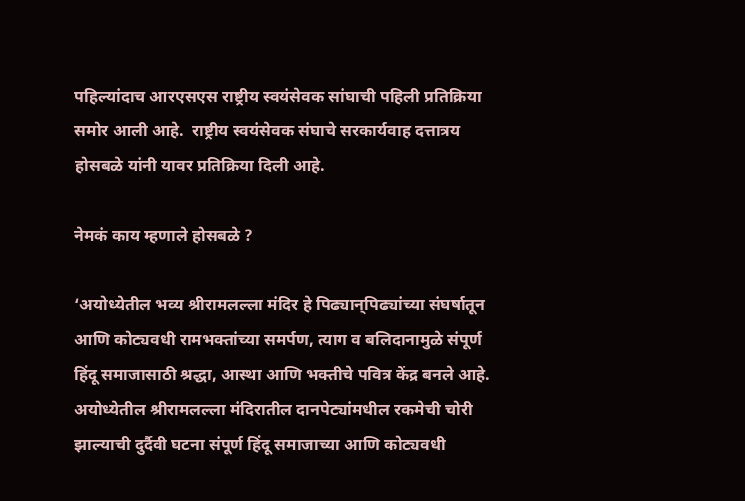पहिल्यांदाच आरएसएस राष्ट्रीय स्वयंसेवक सांघाची पहिली प्रतिक्रिया समोर आली आहे.  राष्ट्रीय स्वयंसेवक संघाचे सरकार्यवाह दत्तात्रय होसबळे यांनी यावर प्रतिक्रिया दिली आहे.

नेमकं काय म्हणाले होसबळे ?

‘अयोध्येतील भव्य श्रीरामलल्ला मंदिर हे पिढ्यान्‌पिढ्यांच्या संघर्षातून आणि कोट्यवधी रामभक्तांच्या समर्पण, त्याग व बलिदानामुळे संपूर्ण हिंदू समाजासाठी श्रद्धा, आस्था आणि भक्तीचे पवित्र केंद्र बनले आहे. अयोध्येतील श्रीरामलल्ला मंदिरातील दानपेट्यांमधील रकमेची चोरी झाल्याची दुर्दैवी घटना संपूर्ण हिंदू समाजाच्या आणि कोट्यवधी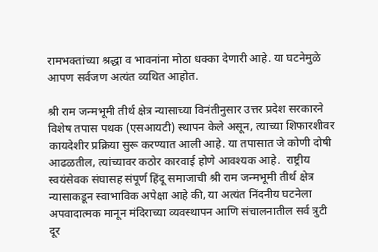रामभक्तांच्या श्रद्धा व भावनांना मोठा धक्का देणारी आहे. या घटनेमुळे आपण सर्वजण अत्यंत व्यथित आहोत.

श्री राम जन्मभूमी तीर्थ क्षेत्र न्यासाच्या विनंतीनुसार उत्तर प्रदेश सरकारने विशेष तपास पथक (एसआयटी) स्थापन केले असून, त्याच्या शिफारशीवर कायदेशीर प्रक्रिया सुरू करण्यात आली आहे. या तपासात जे कोणी दोषी आढळतील, त्यांच्यावर कठोर कारवाई होणे आवश्यक आहे.  राष्ट्रीय स्वयंसेवक संघासह संपूर्ण हिंदू समाजाची श्री राम जन्मभूमी तीर्थ क्षेत्र न्यासाकडून स्वाभाविक अपेक्षा आहे की, या अत्यंत निंदनीय घटनेला अपवादात्मक मानून मंदिराच्या व्यवस्थापन आणि संचालनातील सर्व त्रुटी दूर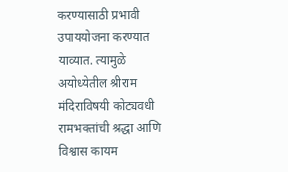करण्यासाठी प्रभावी उपाययोजना करण्यात याव्यात. त्यामुळे अयोध्येतील श्रीराम मंदिराविषयी कोट्यवधी रामभक्तांची श्रद्धा आणि विश्वास कायम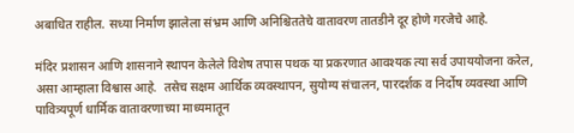अबाधित राहील. सध्या निर्माण झालेला संभ्रम आणि अनिश्चिततेचे वातावरण तातडीने दूर होणे गरजेचे आहे.

मंदिर प्रशासन आणि शासनाने स्थापन केलेले विशेष तपास पथक या प्रकरणात आवश्यक त्या सर्व उपाययोजना करेल, असा आम्हाला विश्वास आहे.  तसेच सक्षम आर्थिक व्यवस्थापन, सुयोग्य संचालन, पारदर्शक व निर्दोष व्यवस्था आणि पावित्र्यपूर्ण धार्मिक वातावरणाच्या माध्यमातून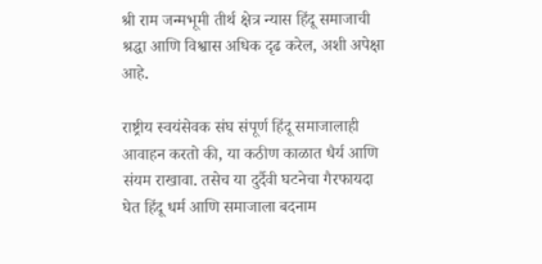श्री राम जन्मभूमी तीर्थ क्षेत्र न्यास हिंदू समाजाची श्रद्धा आणि विश्वास अधिक दृढ करेल, अशी अपेक्षा आहे.

राष्ट्रीय स्वयंसेवक संघ संपूर्ण हिंदू समाजालाही आवाहन करतो की, या कठीण काळात धैर्य आणि संयम राखावा. तसेच या दुर्दैवी घटनेचा गैरफायदा घेत हिंदू धर्म आणि समाजाला बदनाम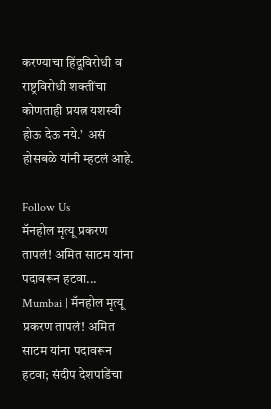करण्याचा हिंदूविरोधी व राष्ट्रविरोधी शक्तींचा कोणताही प्रयत्न यशस्वी होऊ देऊ नये.’  असं  होसबळे यांनी म्हटलं आहे.

Follow Us
मॅनहोल मृत्यू प्रकरण तापलं! अमित साटम यांना पदावरून हटवा...
Mumbai | मॅनहोल मृत्यू प्रकरण तापलं! अमित साटम यांना पदावरून हटवा; संदीप देशपांडेंचा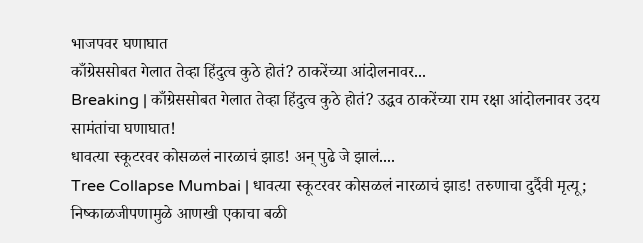भाजपवर घणाघात
काँग्रेससोबत गेलात तेव्हा हिंदुत्व कुठे होतं? ठाकरेंच्या आंदोलनावर...
Breaking | काँग्रेससोबत गेलात तेव्हा हिंदुत्व कुठे होतं? उद्धव ठाकरेंच्या राम रक्षा आंदोलनावर उदय सामंतांचा घणाघात!
धावत्या स्कूटरवर कोसळलं नारळाचं झाड! अन् पुढे जे झालं....
Tree Collapse Mumbai | धावत्या स्कूटरवर कोसळलं नारळाचं झाड! तरुणाचा दुर्दैवी मृत्यू; निष्काळजीपणामुळे आणखी एकाचा बळी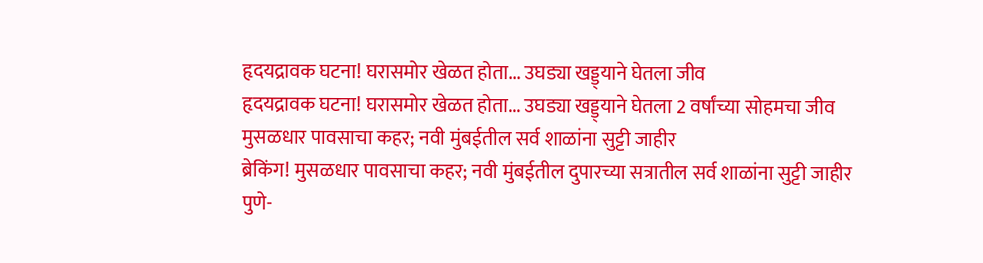हृदयद्रावक घटना! घरासमोर खेळत होता... उघड्या खड्ड्याने घेतला जीव
हृदयद्रावक घटना! घरासमोर खेळत होता... उघड्या खड्ड्याने घेतला 2 वर्षांच्या सोहमचा जीव
मुसळधार पावसाचा कहर; नवी मुंबईतील सर्व शाळांना सुट्टी जाहीर
ब्रेकिंग! मुसळधार पावसाचा कहर; नवी मुंबईतील दुपारच्या सत्रातील सर्व शाळांना सुट्टी जाहीर
पुणे-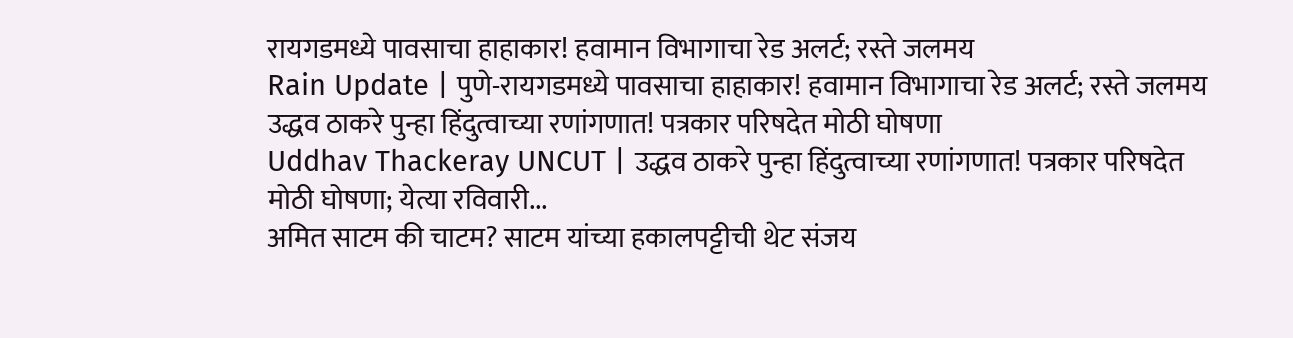रायगडमध्ये पावसाचा हाहाकार! हवामान विभागाचा रेड अलर्ट; रस्ते जलमय
Rain Update | पुणे-रायगडमध्ये पावसाचा हाहाकार! हवामान विभागाचा रेड अलर्ट; रस्ते जलमय
उद्धव ठाकरे पुन्हा हिंदुत्वाच्या रणांगणात! पत्रकार परिषदेत मोठी घोषणा
Uddhav Thackeray UNCUT | उद्धव ठाकरे पुन्हा हिंदुत्वाच्या रणांगणात! पत्रकार परिषदेत मोठी घोषणा; येत्या रविवारी...
अमित साटम की चाटम? साटम यांच्या हकालपट्टीची थेट संजय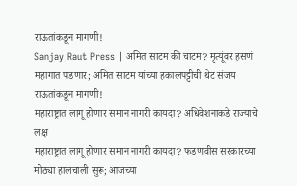राऊतांकडून मागणी!
Sanjay Raut Press | अमित साटम की चाटम? मृत्यूंवर हसणं महागात पडणार; अमित साटम यांच्या हकालपट्टीची थेट संजय राऊतांकडून मागणी!
महाराष्ट्रात लागू होणार समान नागरी कायदा? अधिवेशनाकडे राज्याचे लक्ष
महाराष्ट्रात लागू होणार समान नागरी कायदा? फडणवीस सरकारच्या मोठ्या हालचाली सुरू; आजच्या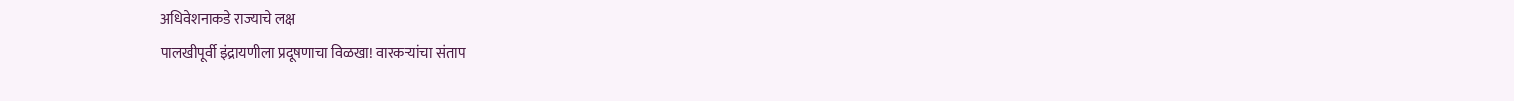अधिवेशनाकडे राज्याचे लक्ष
पालखीपूर्वी इंद्रायणीला प्रदूषणाचा विळखा! वारकऱ्यांचा संताप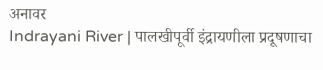अनावर
Indrayani River | पालखीपूर्वी इंद्रायणीला प्रदूषणाचा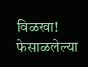विळखा! फेसाळलेल्या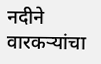नदीने वारकऱ्यांचा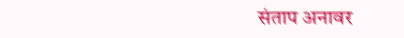संताप अनावर